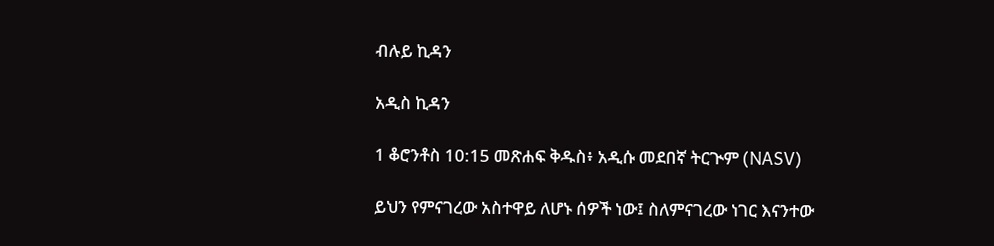ብሉይ ኪዳን

አዲስ ኪዳን

1 ቆሮንቶስ 10:15 መጽሐፍ ቅዱስ፥ አዲሱ መደበኛ ትርጒም (NASV)

ይህን የምናገረው አስተዋይ ለሆኑ ሰዎች ነው፤ ስለምናገረው ነገር እናንተው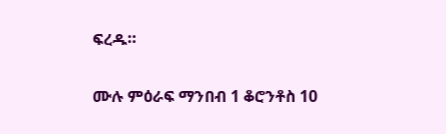ፍረዱ።

ሙሉ ምዕራፍ ማንበብ 1 ቆሮንቶስ 10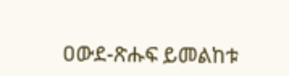ዐውደ-ጽሑፍ ይመልከቱ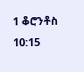1 ቆሮንቶስ 10:15